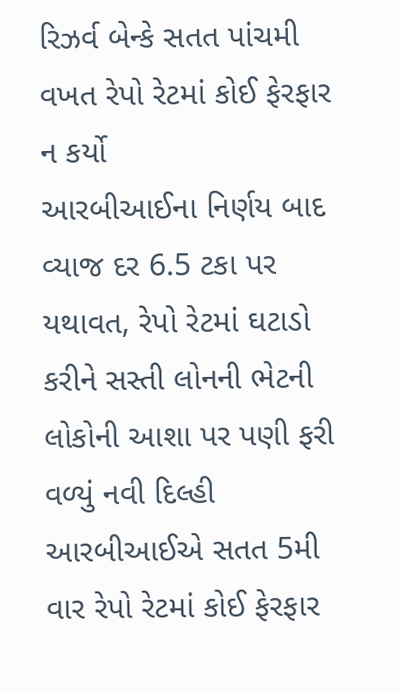રિઝર્વ બેન્કે સતત પાંચમી વખત રેપો રેટમાં કોઈ ફેરફાર ન કર્યો
આરબીઆઈના નિર્ણય બાદ વ્યાજ દર 6.5 ટકા પર યથાવત, રેપો રેટમાં ઘટાડો કરીને સસ્તી લોનની ભેટની લોકોની આશા પર પણી ફરી વળ્યું નવી દિલ્હી આરબીઆઈએ સતત 5મી વાર રેપો રેટમાં કોઈ ફેરફાર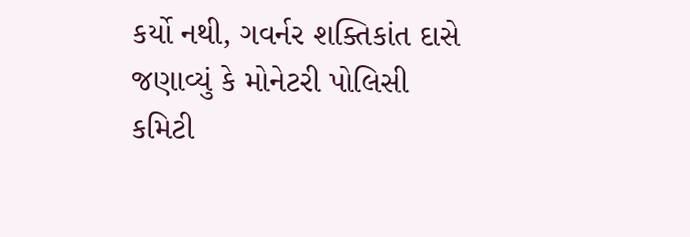કર્યો નથી, ગવર્નર શક્તિકાંત દાસે જણાવ્યું કે મોનેટરી પોલિસી કમિટી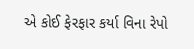એ કોઈ ફેરફાર કર્યા વિના રેપો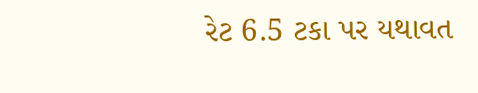રેટ 6.5 ટકા પર યથાવત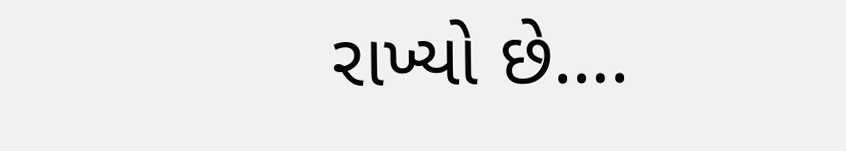રાખ્યો છે….